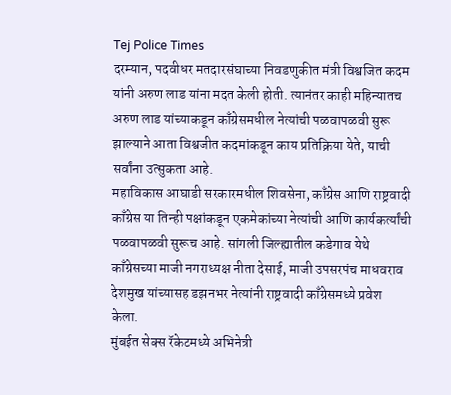Tej Police Times
दरम्यान, पदवीधर मतदारसंघाच्या निवडणुकीत मंत्री विश्वजित कदम यांनी अरुण लाड यांना मदत केली होती. त्यानंतर काही महिन्यातच अरुण लाड यांच्याकडून काँग्रेसमधील नेत्यांची पळवापळवी सुरू झाल्याने आता विश्वजीत कदमांकडून काय प्रतिक्रिया येते, याची सर्वांना उत्सुकता आहे.
महाविकास आघाडी सरकारमधील शिवसेना, काँग्रेस आणि राष्ट्रवादी काँग्रेस या तिन्ही पक्षांकडून एकमेकांच्या नेत्यांची आणि कार्यकर्त्यांची पळवापळवी सुरूच आहे. सांगली जिल्ह्यातील कडेगाव येथे काँग्रेसच्या माजी नगराध्यक्ष नीता देसाई, माजी उपसरपंच माधवराव देशमुख यांच्यासह डझनभर नेत्यांनी राष्ट्रवादी काँग्रेसमध्ये प्रवेश केला.
मुंबईत सेक्स रॅकेटमध्ये अभिनेत्री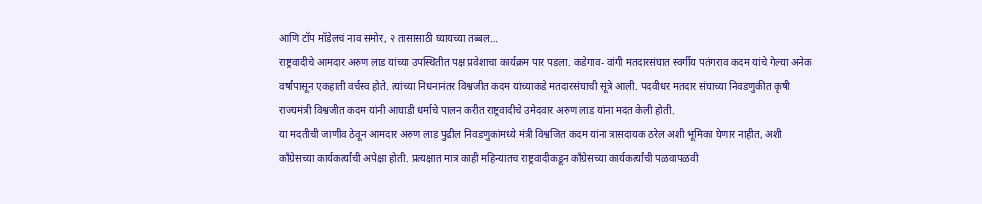आणि टॉप मॉडेलचं नाव समोर, २ तासासाठी घ्यायच्या तब्बल…
राष्ट्रवादीचे आमदार अरुण लाड यांच्या उपस्थितीत पक्ष प्रवेशाचा कार्यक्रम पार पडला. कडेगाव- वांगी मतदारसंघात स्वर्गीय पतंगराव कदम यांचे गेल्या अनेक वर्षांपासून एकहाती वर्चस्व होते. त्यांच्या निधनानंतर विश्वजीत कदम यांच्याकडे मतदारसंघाची सूत्रे आली. पदवीधर मतदार संघाच्या निवडणुकीत कृषी राज्यमंत्री विश्वजीत कदम यांनी आघाडी धर्माचे पालन करीत राष्ट्रवादीचे उमेदवार अरुण लाड यांना मदत केली होती.
या मदतीची जाणीव ठेवून आमदार अरुण लाड पुढील निवडणुकांमध्ये मंत्री विश्वजित कदम यांना त्रासदायक ठरेल अशी भूमिका घेणार नाहीत, अशी काँग्रेसच्या कार्यकर्त्यांची अपेक्षा होती. प्रत्यक्षात मात्र काही महिन्यातच राष्ट्रवादीकडून काँग्रेसच्या कार्यकर्त्यांची पळवापळवी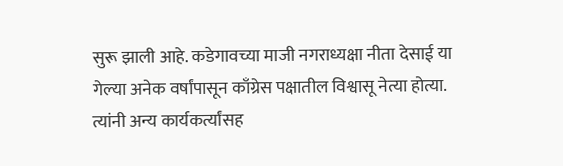सुरू झाली आहे. कडेगावच्या माजी नगराध्यक्षा नीता देसाई या गेल्या अनेक वर्षांपासून काँग्रेस पक्षातील विश्वासू नेत्या होत्या. त्यांनी अन्य कार्यकर्त्यांसह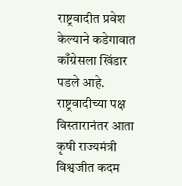राष्ट्रवादीत प्रवेश केल्याने कडेगावात काँग्रेसला खिंडार पडले आहे. राष्ट्रवादीच्या पक्ष विस्तारानंतर आता कृषी राज्यमंत्री विश्वजीत कदम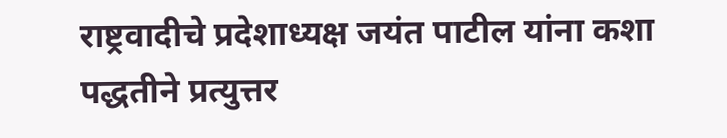राष्ट्रवादीचे प्रदेशाध्यक्ष जयंत पाटील यांना कशा पद्धतीने प्रत्युत्तर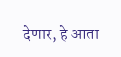देणार, हे आता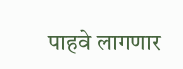पाहवे लागणार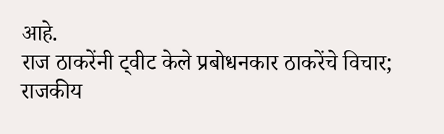आहे.
राज ठाकरेंनी ट्वीट केले प्रबोधनकार ठाकरेंचे विचार; राजकीय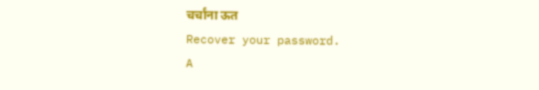चर्चांना ऊत
Recover your password.
A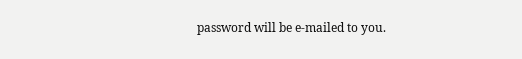password will be e-mailed to you.